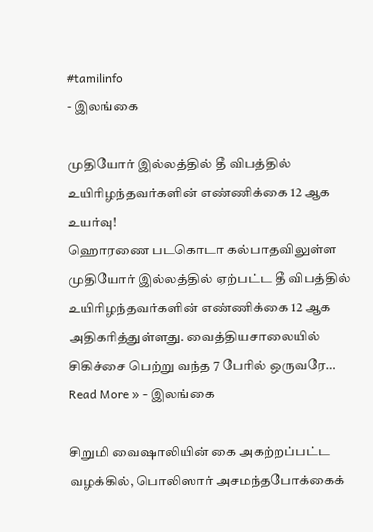#tamilinfo
- இலங்கை

முதியோர் இல்லத்தில் தீ விபத்தில் உயிரிழந்தவர்களின் எண்ணிக்கை 12 ஆக உயர்வு!
ஹொரணை படகொடா கல்பாதவிலுள்ள முதியோர் இல்லத்தில் ஏற்பட்ட தீ விபத்தில் உயிரிழந்தவர்களின் எண்ணிக்கை 12 ஆக அதிகரித்துள்ளது. வைத்தியசாலையில் சிகிச்சை பெற்று வந்த 7 பேரில் ஒருவரே…
Read More » - இலங்கை

சிறுமி வைஷாலியின் கை அகற்றப்பட்ட வழக்கில், பொலிஸார் அசமந்தபோக்கைக்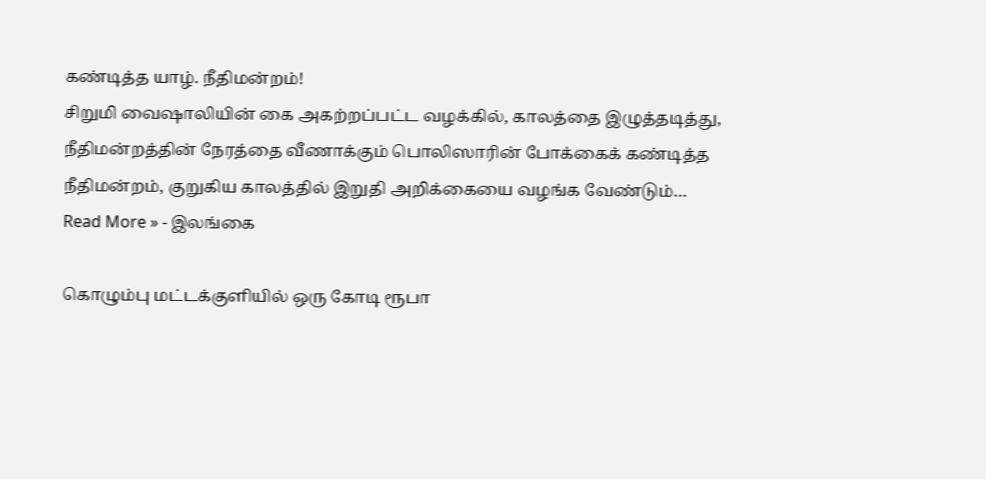கண்டித்த யாழ். நீதிமன்றம்!
சிறுமி வைஷாலியின் கை அகற்றப்பட்ட வழக்கில், காலத்தை இழுத்தடித்து, நீதிமன்றத்தின் நேரத்தை வீணாக்கும் பொலிஸாரின் போக்கைக் கண்டித்த நீதிமன்றம், குறுகிய காலத்தில் இறுதி அறிக்கையை வழங்க வேண்டும்…
Read More » - இலங்கை

கொழும்பு மட்டக்குளியில் ஒரு கோடி ரூபா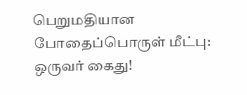பெறுமதியான போதைப்பொருள் மீட்பு: ஒருவர் கைது!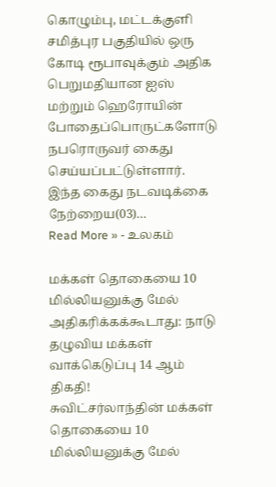கொழும்பு, மட்டக்குளி சமித்புர பகுதியில் ஒரு கோடி ரூபாவுக்கும் அதிக பெறுமதியான ஐஸ் மற்றும் ஹெரோயின் போதைப்பொருட்களோடு நபரொருவர் கைது செய்யப்பட்டுள்ளார். இந்த கைது நடவடிக்கை நேற்றைய(03)…
Read More » - உலகம்

மக்கள் தொகையை 10 மில்லியனுக்கு மேல் அதிகரிக்கக்கூடாது: நாடு தழுவிய மக்கள் வாக்கெடுப்பு 14 ஆம் திகதி!
சுவிட்சர்லாந்தின் மக்கள் தொகையை 10 மில்லியனுக்கு மேல்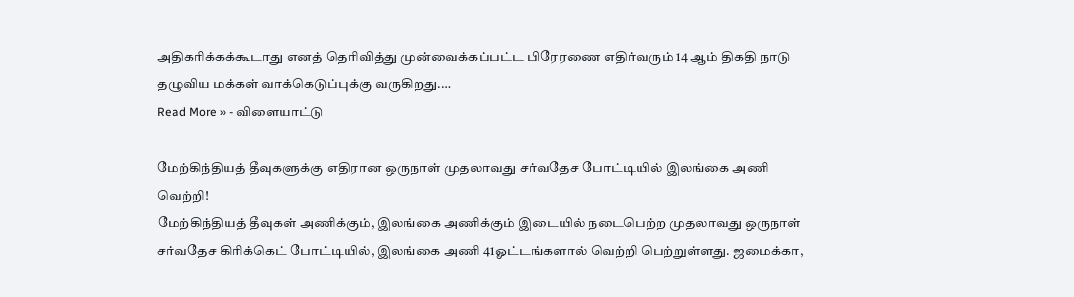அதிகரிக்கக்கூடாது எனத் தெரிவித்து முன்வைக்கப்பட்ட பிரேரணை எதிர்வரும் 14 ஆம் திகதி நாடு தழுவிய மக்கள் வாக்கெடுப்புக்கு வருகிறது.…
Read More » - விளையாட்டு

மேற்கிந்தியத் தீவுகளுக்கு எதிரான ஒருநாள் முதலாவது சர்வதேச போட்டியில் இலங்கை அணி வெற்றி!
மேற்கிந்தியத் தீவுகள் அணிக்கும், இலங்கை அணிக்கும் இடையில் நடைபெற்ற முதலாவது ஒருநாள் சர்வதேச கிரிக்கெட் போட்டியில், இலங்கை அணி 41ஓட்டங்களால் வெற்றி பெற்றுள்ளது. ஜமைக்கா,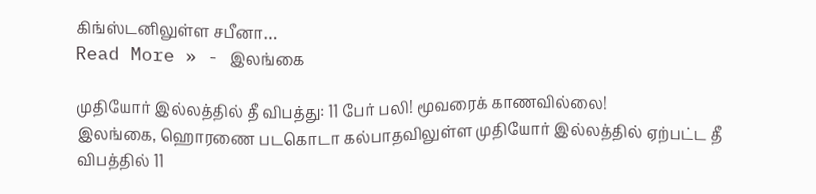கிங்ஸ்டனிலுள்ள சபீனா…
Read More » - இலங்கை

முதியோர் இல்லத்தில் தீ விபத்து: 11 பேர் பலி! மூவரைக் காணவில்லை!
இலங்கை, ஹொரணை படகொடா கல்பாதவிலுள்ள முதியோர் இல்லத்தில் ஏற்பட்ட தீ விபத்தில் 11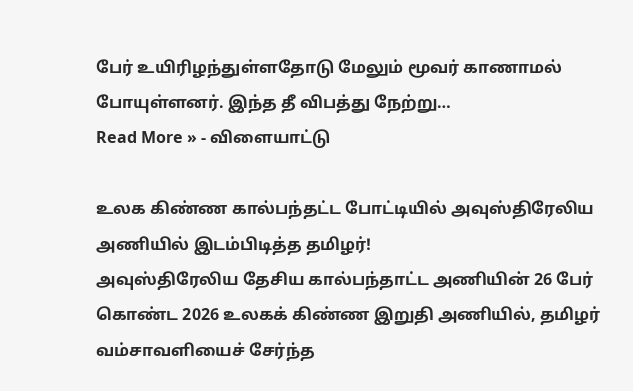பேர் உயிரிழந்துள்ளதோடு மேலும் மூவர் காணாமல் போயுள்ளனர். இந்த தீ விபத்து நேற்று…
Read More » - விளையாட்டு

உலக கிண்ண கால்பந்தட்ட போட்டியில் அவுஸ்திரேலிய அணியில் இடம்பிடித்த தமிழர்!
அவுஸ்திரேலிய தேசிய கால்பந்தாட்ட அணியின் 26 பேர் கொண்ட 2026 உலகக் கிண்ண இறுதி அணியில், தமிழர் வம்சாவளியைச் சேர்ந்த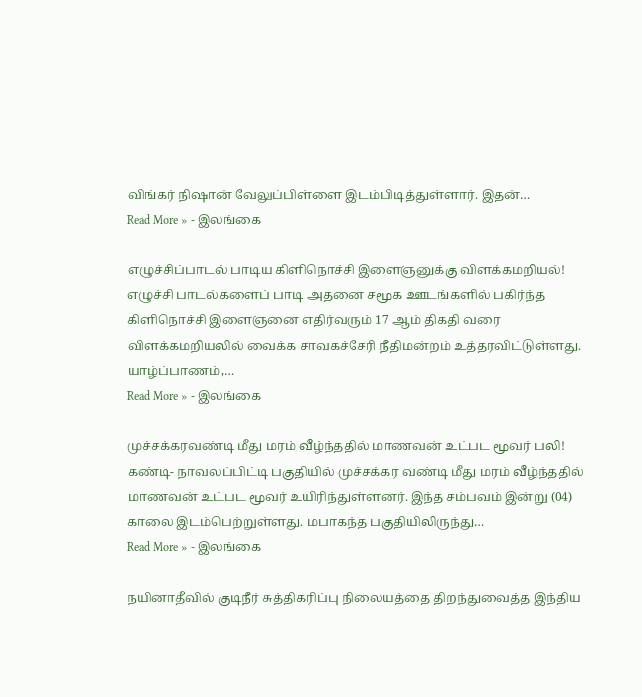விங்கர் நிஷான் வேலுப்பிள்ளை இடம்பிடித்துள்ளார். இதன்…
Read More » - இலங்கை

எழுச்சிப்பாடல் பாடிய கிளிநொச்சி இளைஞனுக்கு விளக்கமறியல்!
எழுச்சி பாடல்களைப் பாடி அதனை சமூக ஊடங்களில் பகிர்ந்த கிளிநொச்சி இளைஞனை எதிர்வரும் 17 ஆம் திகதி வரை விளக்கமறியலில் வைக்க சாவகச்சேரி நீதிமன்றம் உத்தரவிட்டுள்ளது. யாழ்ப்பாணம்,…
Read More » - இலங்கை

முச்சக்கரவண்டி மீது மரம் வீழ்ந்ததில் மாணவன் உட்பட மூவர் பலி!
கண்டி- நாவலப்பிட்டி பகுதியில் முச்சக்கர வண்டி மீது மரம் வீழ்ந்ததில் மாணவன் உட்பட மூவர் உயிரிந்துள்ளனர். இந்த சம்பவம் இன்று (04) காலை இடம்பெற்றுள்ளது. மபாகந்த பகுதியிலிருந்து…
Read More » - இலங்கை

நயினாதீவில் குடிநீர் சுத்திகரிப்பு நிலையத்தை திறந்துவைத்த இந்திய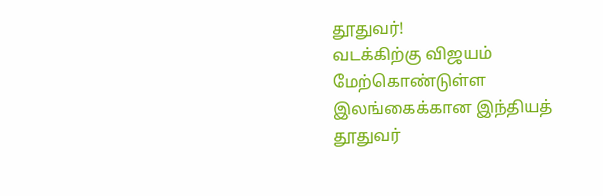தூதுவர்!
வடக்கிற்கு விஜயம் மேற்கொண்டுள்ள இலங்கைக்கான இந்தியத் தூதுவர்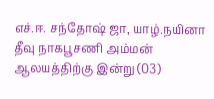எச்.ஈ. சந்தோஷ் ஜா, யாழ்.நயினா தீவு நாகபூசணி அம்மன் ஆலயத்திற்கு இன்று (03)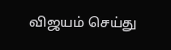விஜயம் செய்து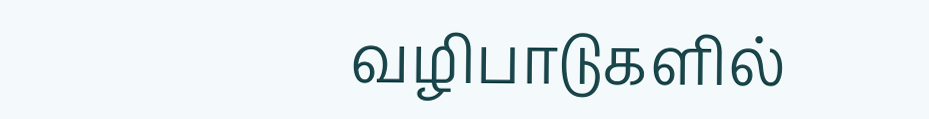வழிபாடுகளில்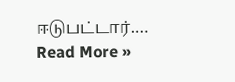ஈடுபட்டார்.…
Read More »